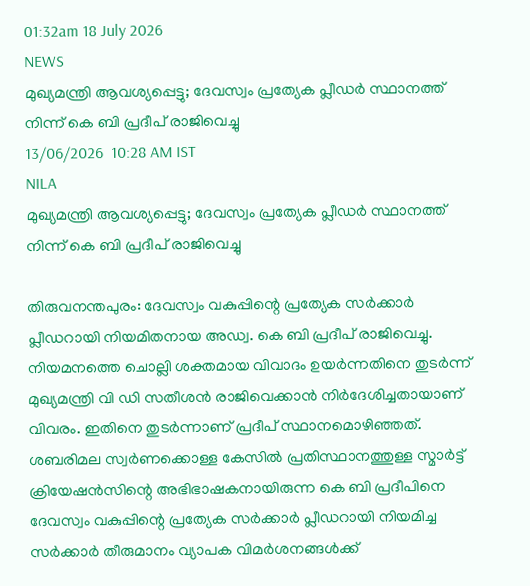01:32am 18 July 2026
NEWS
മുഖ്യമന്ത്രി ആവശ്യപ്പെട്ടു; ദേവസ്വം പ്രത്യേക പ്ലീഡർ സ്ഥാനത്ത് നിന്ന് കെ ബി പ്രദീപ് രാജിവെച്ചു
13/06/2026  10:28 AM IST
NILA
മുഖ്യമന്ത്രി ആവശ്യപ്പെട്ടു; ദേവസ്വം പ്രത്യേക പ്ലീഡർ സ്ഥാനത്ത് നിന്ന് കെ ബി പ്രദീപ് രാജിവെച്ചു

തിരുവനന്തപുരം: ദേവസ്വം വകുപ്പിന്റെ പ്രത്യേക സർക്കാർ പ്ലീഡറായി നിയമിതനായ അഡ്വ. കെ ബി പ്രദീപ് രാജിവെച്ചു. നിയമനത്തെ ചൊല്ലി ശക്തമായ വിവാദം ഉയർന്നതിനെ തുടർന്ന് മുഖ്യമന്ത്രി വി ഡി സതീശൻ രാജിവെക്കാൻ നിർദേശിച്ചതായാണ് വിവരം. ഇതിനെ തുടർന്നാണ് പ്രദീപ് സ്ഥാനമൊഴിഞ്ഞത്. ശബരിമല സ്വർണക്കൊള്ള കേസിൽ പ്രതിസ്ഥാനത്തുള്ള സ്മാർട്ട് ക്രിയേഷൻസിന്റെ അഭിഭാഷകനായിരുന്ന കെ ബി പ്രദീപിനെ ദേവസ്വം വകുപ്പിന്റെ പ്രത്യേക സർക്കാർ പ്ലീഡറായി നിയമിച്ച സർക്കാർ തീരുമാനം വ്യാപക വിമർശനങ്ങൾക്ക്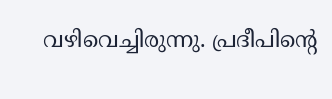വഴിവെച്ചിരുന്നു. പ്രദീപിന്റെ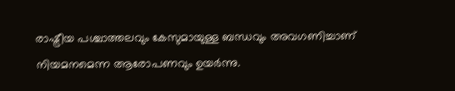രാഷ്ട്രീയ പശ്ചാത്തലവും കേസുമായുള്ള ബന്ധവും അവഗണിച്ചാണ് നിയമനമെന്ന ആരോപണവും ഉയർന്നു.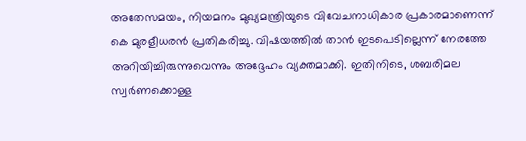അതേസമയം, നിയമനം മുഖ്യമന്ത്രിയുടെ വിവേചനാധികാര പ്രകാരമാണെന്ന് കെ മുരളീധരൻ പ്രതികരിച്ചു. വിഷയത്തിൽ താൻ ഇടപെടില്ലെന്ന് നേരത്തേ അറിയിച്ചിരുന്നുവെന്നും അദ്ദേഹം വ്യക്തമാക്കി. ഇതിനിടെ, ശബരിമല സ്വർണക്കൊള്ള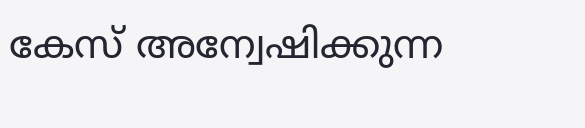കേസ് അന്വേഷിക്കുന്ന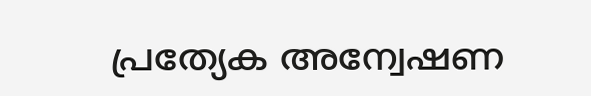പ്രത്യേക അന്വേഷണ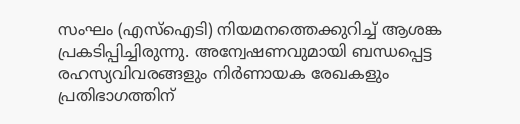സംഘം (എസ്‌ഐടി) നിയമനത്തെക്കുറിച്ച് ആശങ്ക പ്രകടിപ്പിച്ചിരുന്നു. അന്വേഷണവുമായി ബന്ധപ്പെട്ട രഹസ്യവിവരങ്ങളും നിർണായക രേഖകളും പ്രതിഭാഗത്തിന്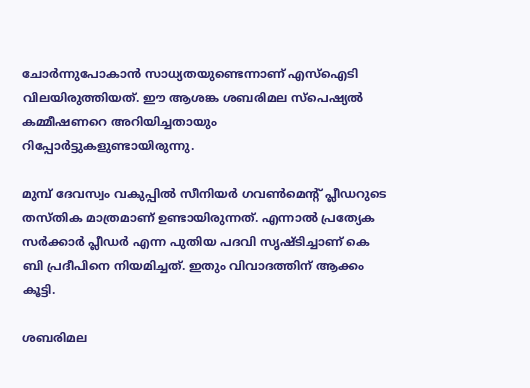ചോർന്നുപോകാൻ സാധ്യതയുണ്ടെന്നാണ് എസ്ഐടി വിലയിരുത്തിയത്. ഈ ആശങ്ക ശബരിമല സ്‌പെഷ്യൽ കമ്മീഷണറെ അറിയിച്ചതായും റിപ്പോർട്ടുകളുണ്ടായിരുന്നു.

മുമ്പ് ദേവസ്വം വകുപ്പിൽ സീനിയർ ഗവൺമെന്റ് പ്ലീഡറുടെ തസ്തിക മാത്രമാണ് ഉണ്ടായിരുന്നത്. എന്നാൽ പ്രത്യേക സർക്കാർ പ്ലീഡർ എന്ന പുതിയ പദവി സൃഷ്ടിച്ചാണ് കെ ബി പ്രദീപിനെ നിയമിച്ചത്. ഇതും വിവാദത്തിന് ആക്കം കൂട്ടി.

ശബരിമല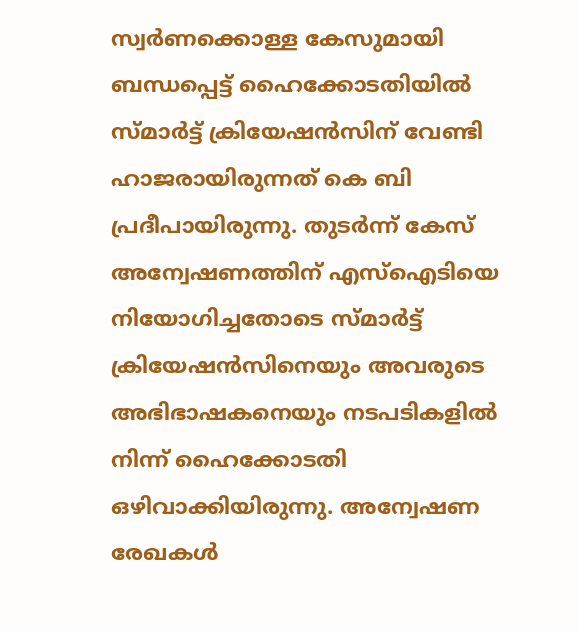സ്വർണക്കൊള്ള കേസുമായി ബന്ധപ്പെട്ട് ഹൈക്കോടതിയിൽ സ്മാർട്ട് ക്രിയേഷൻസിന് വേണ്ടി ഹാജരായിരുന്നത് കെ ബി പ്രദീപായിരുന്നു. തുടർന്ന് കേസ് അന്വേഷണത്തിന് എസ്‌ഐടിയെ നിയോഗിച്ചതോടെ സ്മാർട്ട് ക്രിയേഷൻസിനെയും അവരുടെ അഭിഭാഷകനെയും നടപടികളിൽ നിന്ന് ഹൈക്കോടതി ഒഴിവാക്കിയിരുന്നു. അന്വേഷണ രേഖകൾ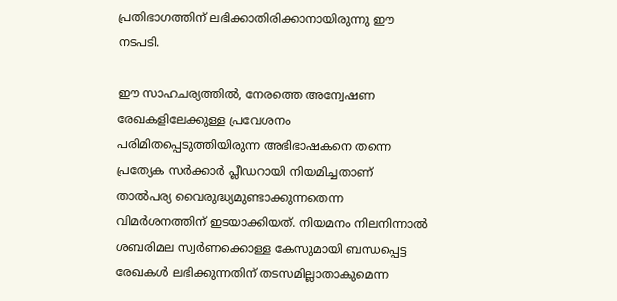പ്രതിഭാഗത്തിന് ലഭിക്കാതിരിക്കാനായിരുന്നു ഈ നടപടി.

ഈ സാഹചര്യത്തിൽ, നേരത്തെ അന്വേഷണ രേഖകളിലേക്കുള്ള പ്രവേശനം പരിമിതപ്പെടുത്തിയിരുന്ന അഭിഭാഷകനെ തന്നെ പ്രത്യേക സർക്കാർ പ്ലീഡറായി നിയമിച്ചതാണ് താൽപര്യ വൈരുദ്ധ്യമുണ്ടാക്കുന്നതെന്ന വിമർശനത്തിന് ഇടയാക്കിയത്. നിയമനം നിലനിന്നാൽ ശബരിമല സ്വർണക്കൊള്ള കേസുമായി ബന്ധപ്പെട്ട രേഖകൾ ലഭിക്കുന്നതിന് തടസമില്ലാതാകുമെന്ന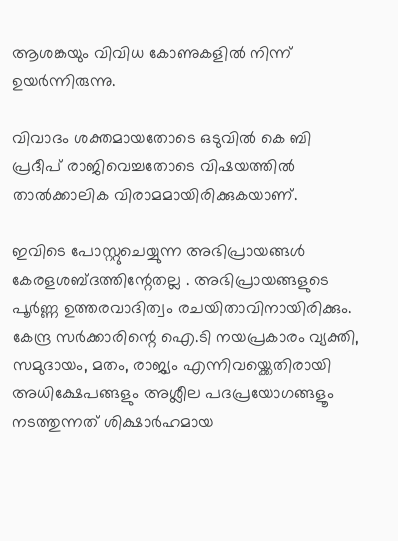ആശങ്കയും വിവിധ കോണുകളിൽ നിന്ന് ഉയർന്നിരുന്നു.

വിവാദം ശക്തമായതോടെ ഒടുവിൽ കെ ബി പ്രദീപ് രാജിവെച്ചതോടെ വിഷയത്തിൽ താൽക്കാലിക വിരാമമായിരിക്കുകയാണ്.

ഇവിടെ പോസ്റ്റുചെയ്യുന്ന അഭിപ്രായങ്ങള്‍ കേരളശബ്‌ദത്തിന്റേതല്ല . അഭിപ്രായങ്ങളുടെ പൂര്‍ണ്ണ ഉത്തരവാദിത്വം രചയിതാവിനായിരിക്കും. കേന്ദ്ര സർക്കാരിന്റെ ഐ.ടി നയപ്രകാരം വ്യക്തി, സമുദായം, മതം, രാജ്യം എന്നിവയ്ക്കെതിരായി അധിക്ഷേപങ്ങളും അശ്ലീല പദപ്രയോഗങ്ങളൂം നടത്തുന്നത് ശിക്ഷാര്‍ഹമായ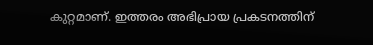കുറ്റമാണ്. ഇത്തരം അഭിപ്രായ പ്രകടനത്തിന്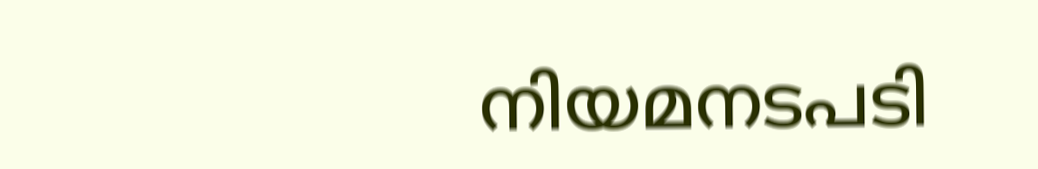നിയമനടപടി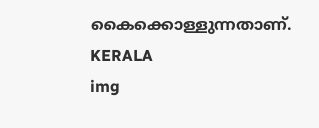കൈക്കൊള്ളുന്നതാണ്.
KERALA
img